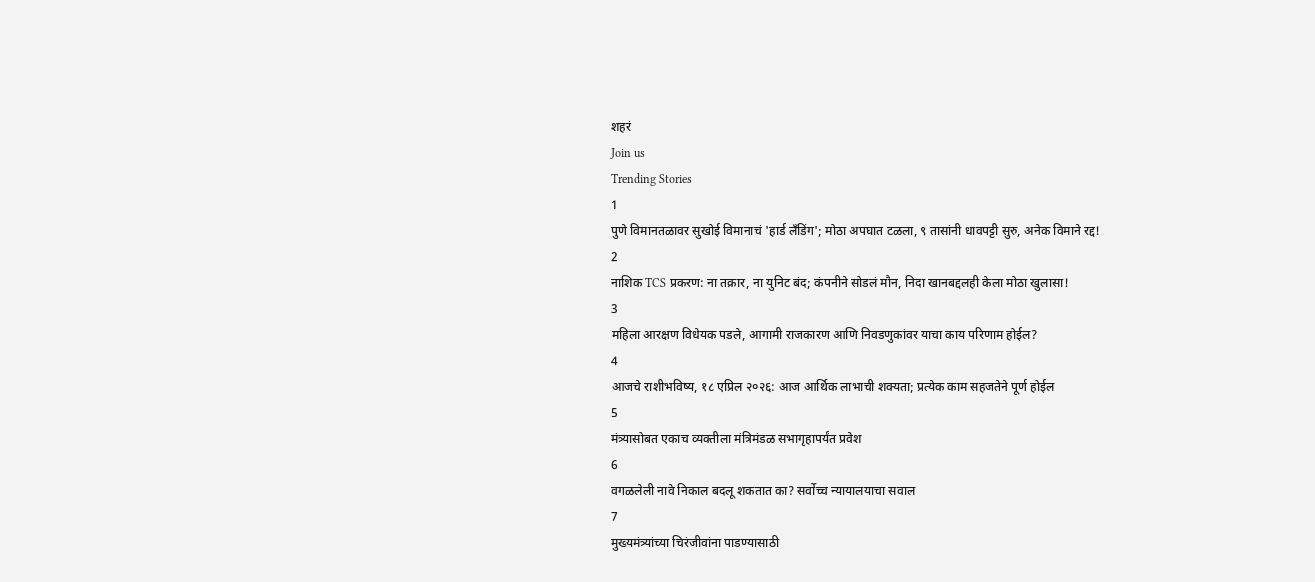शहरं
Join us
Trending Stories
1
पुणे विमानतळावर सुखोई विमानाचं 'हार्ड लँडिंग'; मोठा अपघात टळला, ९ तासांनी धावपट्टी सुरु, अनेक विमाने रद्द!
2
नाशिक TCS प्रकरण: ना तक्रार, ना युनिट बंद; कंपनीने सोडलं मौन, निदा खानबद्दलही केला मोठा खुलासा!
3
महिला आरक्षण विधेयक पडले, आगामी राजकारण आणि निवडणुकांवर याचा काय परिणाम होईल?
4
आजचे राशीभविष्य, १८ एप्रिल २०२६: आज आर्थिक लाभाची शक्यता; प्रत्येक काम सहजतेने पूर्ण होईल
5
मंत्र्यासोबत एकाच व्यक्तीला मंत्रिमंडळ सभागृहापर्यंत प्रवेश
6
वगळलेली नावे निकाल बदलू शकतात का? सर्वोच्च न्यायालयाचा सवाल
7
मुख्यमंत्र्यांच्या चिरंजीवांना पाडण्यासाठी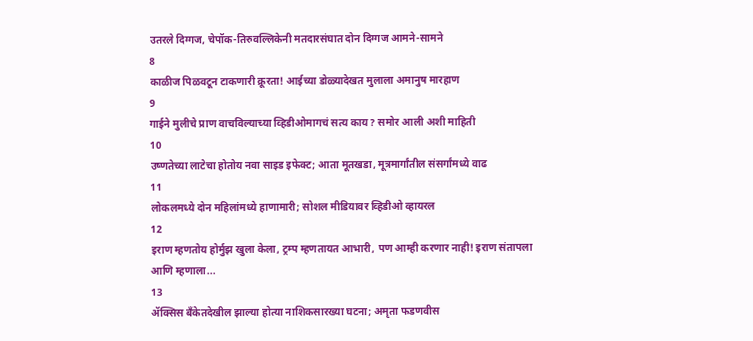उतरले दिग्गज, चेपॉक-तिरुवल्लिकेनी मतदारसंघात दोन दिग्गज आमने-सामने
8
काळीज पिळवटून टाकणारी क्रूरता! आईच्या डोळ्यादेखत मुलाला अमानुष मारहाण
9
गाईने मुलीचे प्राण वाचविल्याच्या व्हिडीओमागचं सत्य काय? समोर आली अशी माहिती
10
उष्णतेच्या लाटेचा होतोय नवा साइड इफेक्ट; आता मूतखडा, मूत्रमार्गांतील संसर्गांमध्ये वाढ
11
लोकलमध्ये दोन महिलांमध्ये हाणामारी; सोशल मीडियावर व्हिडीओ व्हायरल
12
इराण म्हणतोय होर्मुझ खुला केला, ट्रम्प म्हणतायत आभारी, पण आम्ही करणार नाही! इराण संतापला आणि म्हणाला...
13
ॲक्सिस बँकेतदेखील झाल्या होत्या नाशिकसारख्या घटना; अमृता फडणवीस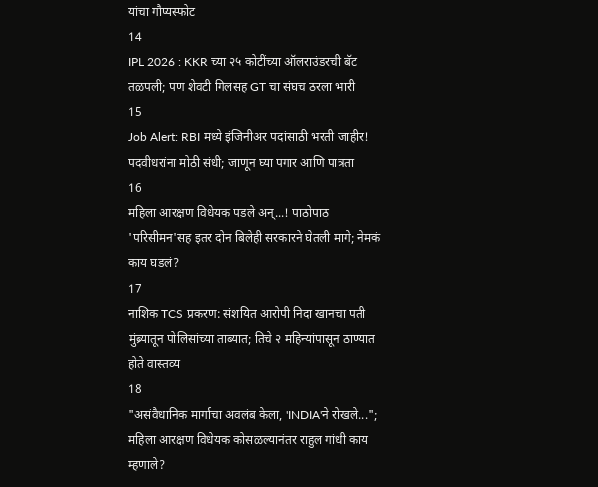यांचा गौप्यस्फोट
14
IPL 2026 : KKR च्या २५ कोटींच्या ऑलराउंडरची बॅट तळपली; पण शेवटी गिलसह GT चा संघच ठरला भारी
15
Job Alert: RBI मध्ये इंजिनीअर पदांसाठी भरती जाहीर! पदवीधरांना मोठी संधी; जाणून घ्या पगार आणि पात्रता
16
महिला आरक्षण विधेयक पडले अन्...! पाठोपाठ 'परिसीमन'सह इतर दोन बिलेही सरकारने घेतली मागे; नेमकं काय घडलं?
17
नाशिक TCS प्रकरण: संशयित आरोपी निदा खानचा पती मुंब्र्यातून पोलिसांच्या ताब्यात; तिचे २ महिन्यांपासून ठाण्यात होते वास्तव्य
18
"असंवैधानिक मार्गाचा अवलंब केला, 'INDIA'ने रोखले..."; महिला आरक्षण विधेयक कोसळल्यानंतर राहुल गांधी काय म्हणाले?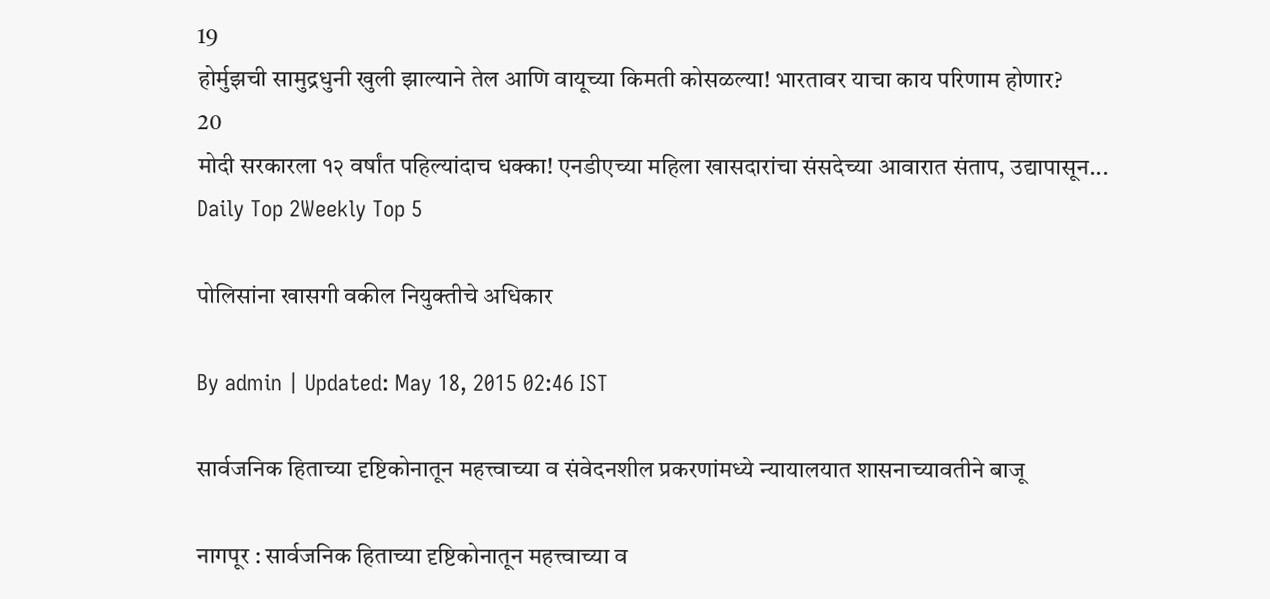19
होर्मुझची सामुद्रधुनी खुली झाल्याने तेल आणि वायूच्या किमती कोसळल्या! भारतावर याचा काय परिणाम होणार?
20
मोदी सरकारला १२ वर्षांत पहिल्यांदाच धक्का! एनडीएच्या महिला खासदारांचा संसदेच्या आवारात संताप, उद्यापासून...
Daily Top 2Weekly Top 5

पोलिसांना खासगी वकील नियुक्तीचे अधिकार

By admin | Updated: May 18, 2015 02:46 IST

सार्वजनिक हिताच्या दृष्टिकोनातून महत्त्वाच्या व संवेदनशील प्रकरणांमध्ये न्यायालयात शासनाच्यावतीने बाजू

नागपूर : सार्वजनिक हिताच्या दृष्टिकोनातून महत्त्वाच्या व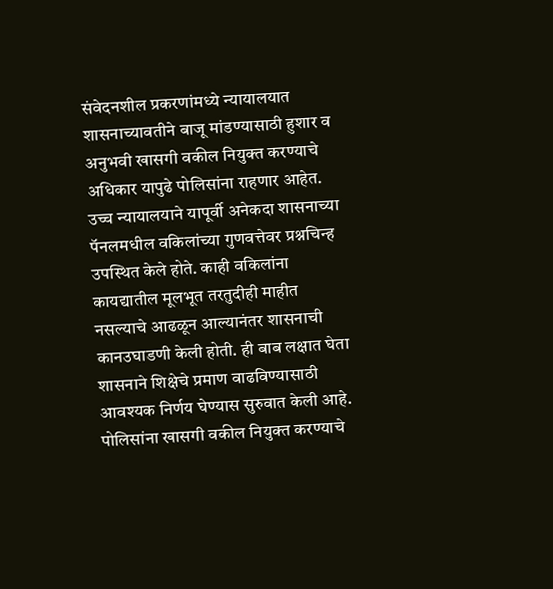संवेदनशील प्रकरणांमध्ये न्यायालयात शासनाच्यावतीने बाजू मांडण्यासाठी हुशार व अनुभवी खासगी वकील नियुक्त करण्याचे अधिकार यापुढे पोलिसांना राहणार आहेत. उच्च न्यायालयाने यापूर्वी अनेकदा शासनाच्या पॅनलमधील वकिलांच्या गुणवत्तेवर प्रश्नचिन्ह उपस्थित केले होते. काही वकिलांना कायद्यातील मूलभूत तरतुदीही माहीत नसल्याचे आढळून आल्यानंतर शासनाची कानउघाडणी केली होती. ही बाब लक्षात घेता शासनाने शिक्षेचे प्रमाण वाढविण्यासाठी आवश्यक निर्णय घेण्यास सुरुवात केली आहे. पोलिसांना खासगी वकील नियुक्त करण्याचे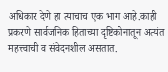अधिकार देणे हा त्याचाच एक भाग आहे.काही प्रकरणे सार्वजनिक हिताच्या दृष्टिकोनातून अत्यंत महत्त्वाची व संवेदनशील असतात.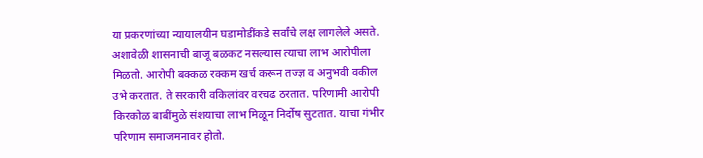या प्रकरणांच्या न्यायालयीन घडामोडींकडे सर्वांचे लक्ष लागलेले असते. अशावेळी शासनाची बाजू बळकट नसल्यास त्याचा लाभ आरोपीला मिळतो. आरोपी बक्कळ रक्कम खर्च करून तज्ज्ञ व अनुभवी वकील उभे करतात. ते सरकारी वकिलांवर वरचढ ठरतात. परिणामी आरोपी किरकोळ बाबींमुळे संशयाचा लाभ मिळून निर्दोष सुटतात. याचा गंभीर परिणाम समाजमनावर होतो.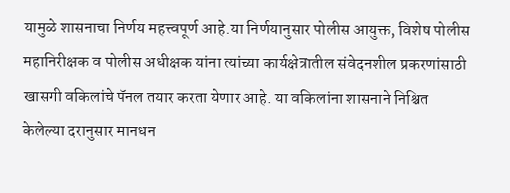यामुळे शासनाचा निर्णय महत्त्वपूर्ण आहे.या निर्णयानुसार पोलीस आयुक्त, विशेष पोलीस महानिरीक्षक व पोलीस अधीक्षक यांना त्यांच्या कार्यक्षेत्रातील संवेदनशील प्रकरणांसाठी खासगी वकिलांचे पॅनल तयार करता येणार आहे. या वकिलांना शासनाने निश्चित केलेल्या दरानुसार मानधन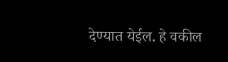देण्यात येईल. हे वकील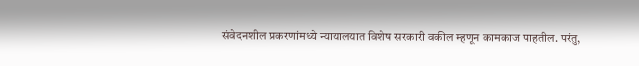संवेदनशील प्रकरणांमध्ये न्यायालयात विशेष सरकारी वकील म्हणून कामकाज पाहतील. परंतु,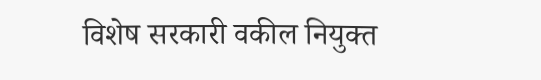विशेष सरकारी वकील नियुक्त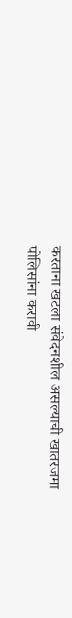करताना खटला संवेदनशील असल्याची खातरजमा पोलिसांना करावी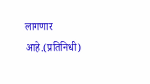लागणार आहे.(प्रतिनिधी)